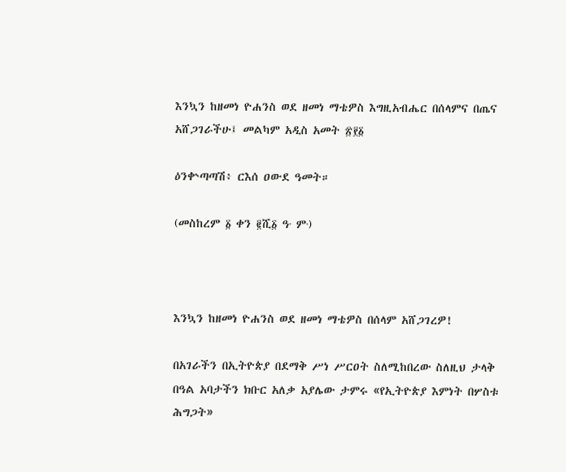እንኳን ከዘመነ ዮሐንስ ወደ ዘመነ ማቴዎስ እግዚአብሔር በሰላምና በጤና አሸጋገራችሁ፤ መልካም አዲስ አመት ፳፻፩

ዕንቍጣጣሽ፥ ርእሰ ዐውደ ዓመት።

(መስከረም ፩ ቀን ፪ሺ፩ ዓ∙ ም∙)



እንኳን ከዘመነ ዮሐንስ ወደ ዘመነ ማቴዎስ በሰላም አሸጋገረዎ!

በአገራችን በኢትዮጵያ በደማቅ ሥነ ሥርዐት ስለሚከበረው ስለዚህ ታላቅ በዓል አባታችን ክቡር አለቃ አያሌው ታምሩ «የኢትዮጵያ እምነት በሦስቱ ሕግጋት»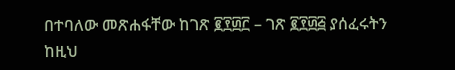በተባለው መጽሐፋቸው ከገጽ ፪፻፴፫ – ገጽ ፪፻፴፭ ያሰፈሩትን ከዚህ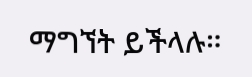ማግኘት ይችላሉ።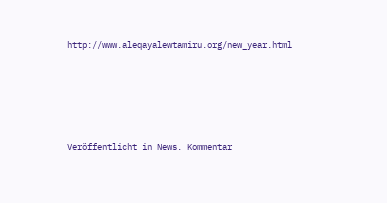http://www.aleqayalewtamiru.org/new_year.html







Veröffentlicht in News. Kommentar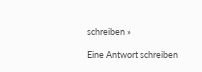schreiben »

Eine Antwort schreiben